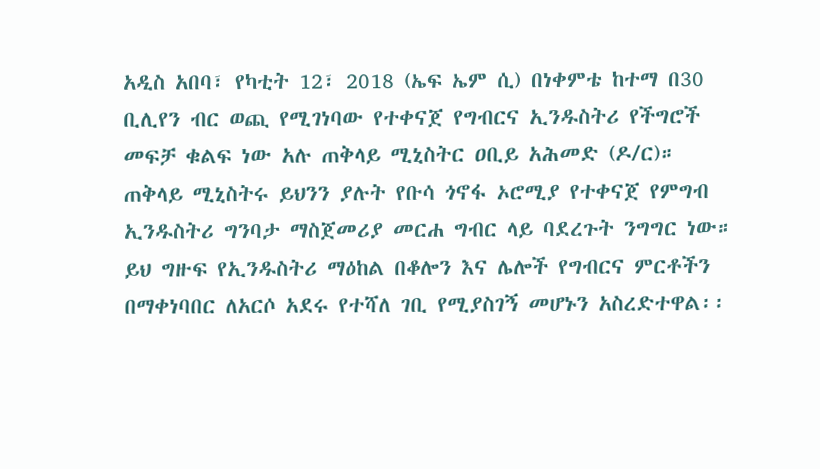አዲስ አበባ፣ የካቲት 12፣ 2018 (ኤፍ ኤም ሲ) በነቀምቴ ከተማ በ30 ቢሊየን ብር ወጪ የሚገነባው የተቀናጀ የግብርና ኢንዱስትሪ የችግሮች መፍቻ ቁልፍ ነው አሉ ጠቅላይ ሚኒስትር ዐቢይ አሕመድ (ዶ/ር)።
ጠቅላይ ሚኒስትሩ ይህንን ያሉት የቡሳ ጎኖፋ ኦሮሚያ የተቀናጀ የምግብ ኢንዱስትሪ ግንባታ ማስጀመሪያ መርሐ ግብር ላይ ባደረጉት ንግግር ነው።
ይህ ግዙፍ የኢንዱስትሪ ማዕከል በቆሎን እና ሌሎች የግብርና ምርቶችን በማቀነባበር ለአርሶ አደሩ የተሻለ ገቢ የሚያስገኝ መሆኑን አስረድተዋል፡፡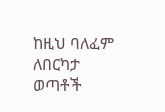ከዚህ ባለፈም ለበርካታ ወጣቶች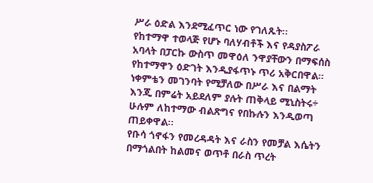ሥራ ዕድል እንደሚፈጥር ነው የገለጹት፡፡
የከተማዋ ተወላጅ የሆኑ ባለሃብቶች እና የዳያስፖራ አባላት በፓርኩ ውስጥ መዋዕለ ንዋያቸውን በማፍሰስ የከተማዋን ዕድገት እንዲያፋጥኑ ጥሪ አቅርበዋል።
ነቀምቴን መገንባት የሚቻለው በሥራ እና በልማት እንጂ በምሬት አይደለም ያሉት ጠቅላይ ሚኒስትሩ÷ ሁሉም ለከተማው ብልጽግና የበኩሉን እንዲወጣ ጠይቀዋል፡፡
የቡሳ ጎኖፋን የመረዳዳት እና ራስን የመቻል እሴትን በማጎልበት ከልመና ወጥቶ በራስ ጥረት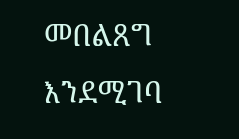መበልጸግ እንደሚገባ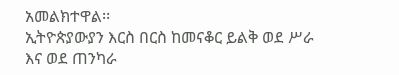አመልክተዋል፡፡
ኢትዮጵያውያን እርስ በርስ ከመናቆር ይልቅ ወደ ሥራ እና ወደ ጠንካራ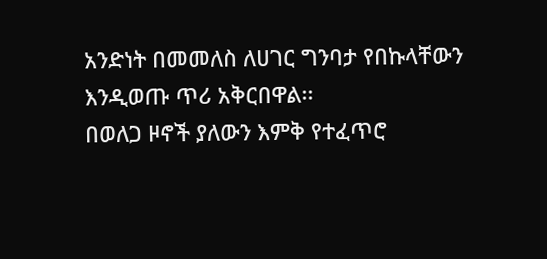አንድነት በመመለስ ለሀገር ግንባታ የበኩላቸውን እንዲወጡ ጥሪ አቅርበዋል፡፡
በወለጋ ዞኖች ያለውን እምቅ የተፈጥሮ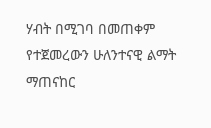ሃብት በሚገባ በመጠቀም የተጀመረውን ሁለንተናዊ ልማት ማጠናከር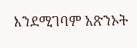እንደሚገባም አጽንኦት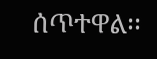ሰጥተዋል፡፡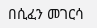በሲፈን መገርሳ